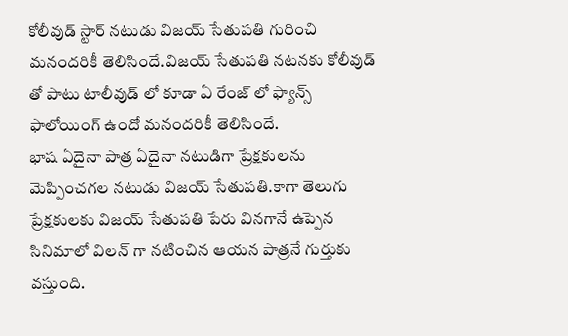కోలీవుడ్ స్టార్ నటుడు విజయ్ సేతుపతి గురించి మనందరికీ తెలిసిందే.విజయ్ సేతుపతి నటనకు కోలీవుడ్ తో పాటు టాలీవుడ్ లో కూడా ఏ రేంజ్ లో ఫ్యాన్స్ ఫాలోయింగ్ ఉందో మనందరికీ తెలిసిందే.
భాష ఏదైనా పాత్ర ఏదైనా నటుడిగా ప్రేక్షకులను మెప్పించగల నటుడు విజయ్ సేతుపతి.కాగా తెలుగు ప్రేక్షకులకు విజయ్ సేతుపతి పేరు వినగానే ఉప్పెన సినిమాలో విలన్ గా నటించిన ఆయన పాత్రనే గుర్తుకు వస్తుంది.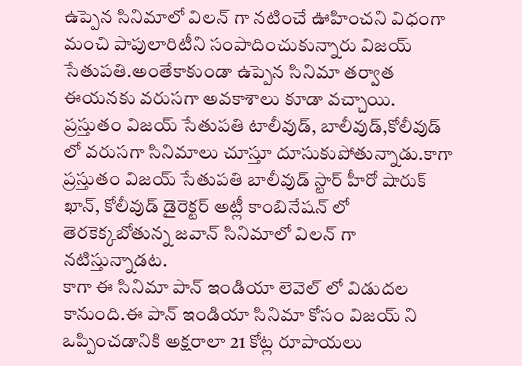ఉప్పెన సినిమాలో విలన్ గా నటించే ఊహించని విధంగా మంచి పాపులారిటీని సంపాదించుకున్నారు విజయ్ సేతుపతి.అంతేకాకుండా ఉప్పెన సినిమా తర్వాత ఈయనకు వరుసగా అవకాశాలు కూడా వచ్చాయి.
ప్రస్తుతం విజయ్ సేతుపతి టాలీవుడ్, బాలీవుడ్,కోలీవుడ్ లో వరుసగా సినిమాలు చూస్తూ దూసుకుపోతున్నాడు.కాగా ప్రస్తుతం విజయ్ సేతుపతి బాలీవుడ్ స్టార్ హీరో షారుక్ ఖాన్, కోలీవుడ్ డైరెక్టర్ అట్లీ కాంబినేషన్ లో తెరకెక్కబోతున్న జవాన్ సినిమాలో విలన్ గా నటిస్తున్నాడట.
కాగా ఈ సినిమా పాన్ ఇండియా లెవెల్ లో విడుదల కానుంది.ఈ పాన్ ఇండియా సినిమా కోసం విజయ్ ని ఒప్పించడానికి అక్షరాలా 21 కోట్ల రూపాయలు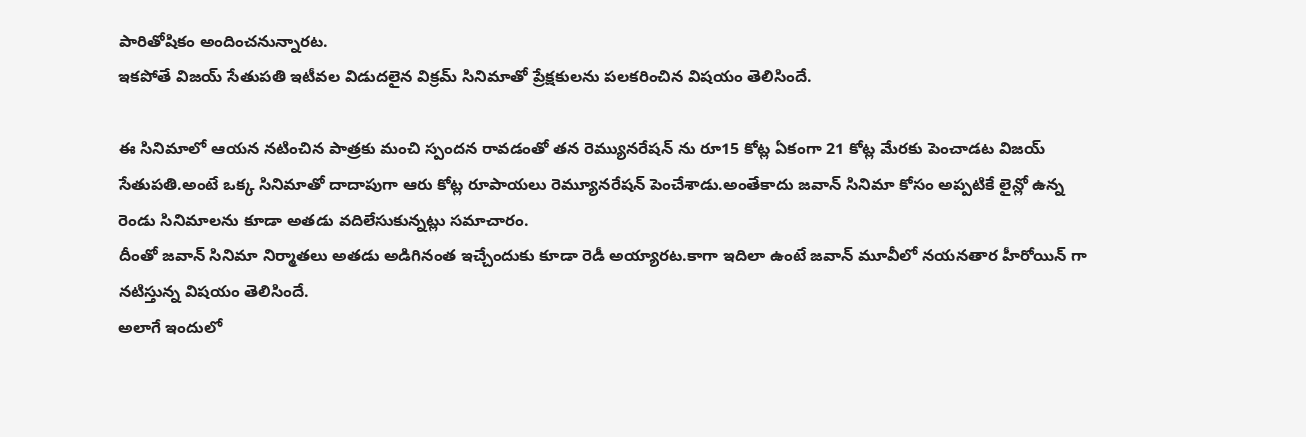పారితోషికం అందించనున్నారట.
ఇకపోతే విజయ్ సేతుపతి ఇటీవల విడుదలైన విక్రమ్ సినిమాతో ప్రేక్షకులను పలకరించిన విషయం తెలిసిందే.

ఈ సినిమాలో ఆయన నటించిన పాత్రకు మంచి స్పందన రావడంతో తన రెమ్యునరేషన్ ను రూ15 కోట్ల ఏకంగా 21 కోట్ల మేరకు పెంచాడట విజయ్ సేతుపతి.అంటే ఒక్క సినిమాతో దాదాపుగా ఆరు కోట్ల రూపాయలు రెమ్యూనరేషన్ పెంచేశాడు.అంతేకాదు జవాన్ సినిమా కోసం అప్పటికే లైన్లో ఉన్న రెండు సినిమాలను కూడా అతడు వదిలేసుకున్నట్లు సమాచారం.
దీంతో జవాన్ సినిమా నిర్మాతలు అతడు అడిగినంత ఇచ్చేందుకు కూడా రెడీ అయ్యారట.కాగా ఇదిలా ఉంటే జవాన్ మూవీలో నయనతార హీరోయిన్ గా నటిస్తున్న విషయం తెలిసిందే.
అలాగే ఇందులో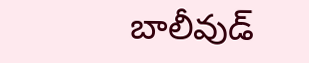బాలీవుడ్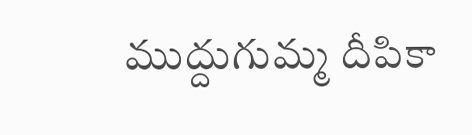ముద్దుగుమ్మ దీపికా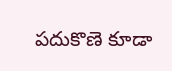పదుకొణె కూడా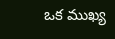ఒక ముఖ్య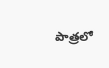పాత్రలో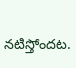నటిస్తోందట.